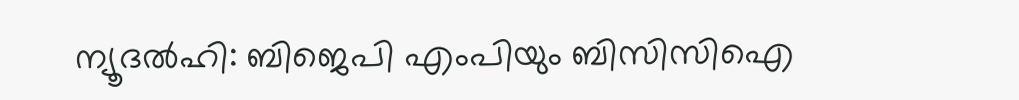ന്യൂദൽഹി: ബിജെപി എംപിയും ബിസിസിഐ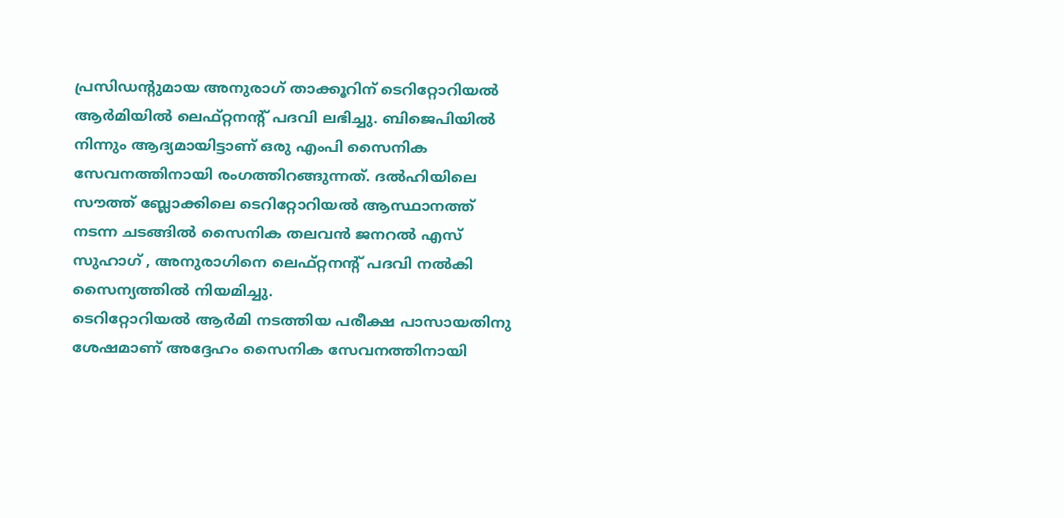പ്രസിഡന്റുമായ അനുരാഗ് താക്കൂറിന് ടെറിറ്റോറിയൽ ആർമിയിൽ ലെഫ്റ്റനന്റ് പദവി ലഭിച്ചു. ബിജെപിയിൽ നിന്നും ആദ്യമായിട്ടാണ് ഒരു എംപി സൈനിക സേവനത്തിനായി രംഗത്തിറങ്ങുന്നത്. ദൽഹിയിലെ സൗത്ത് ബ്ലോക്കിലെ ടെറിറ്റോറിയൽ ആസ്ഥാനത്ത് നടന്ന ചടങ്ങിൽ സൈനിക തലവൻ ജനറൽ എസ് സുഹാഗ് , അനുരാഗിനെ ലെഫ്റ്റനന്റ് പദവി നൽകി സൈന്യത്തിൽ നിയമിച്ചു.
ടെറിറ്റോറിയൽ ആർമി നടത്തിയ പരീക്ഷ പാസായതിനു ശേഷമാണ് അദ്ദേഹം സൈനിക സേവനത്തിനായി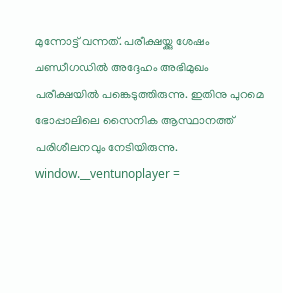മുന്നോട്ട് വന്നത്. പരീക്ഷയ്ക്കു ശേഷം ചണ്ഡീഗഡിൽ അദ്ദേഹം അഭിമുഖം പരീക്ഷയിൽ പങ്കെടുത്തിരുന്നു. ഇതിനു പുറമെ ഭോപ്പാലിലെ സൈനിക ആസ്ഥാനത്ത് പരിശീലനവും നേടിയിരുന്നു.
window.__ventunoplayer =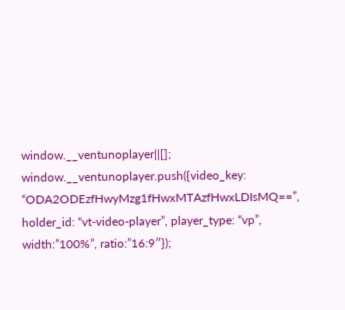window.__ventunoplayer||[];
window.__ventunoplayer.push({video_key: “ODA2ODEzfHwyMzg1fHwxMTAzfHwxLDIsMQ==”, holder_id: “vt-video-player”, player_type: “vp”, width:”100%”, ratio:”16:9″});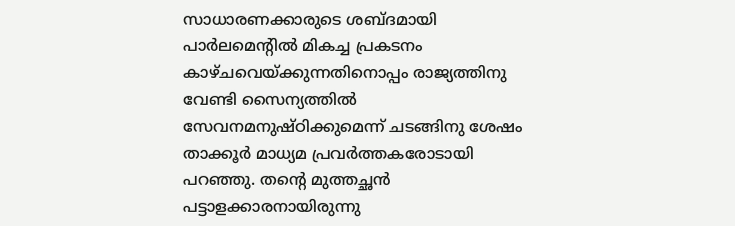സാധാരണക്കാരുടെ ശബ്ദമായി പാർലമെന്റിൽ മികച്ച പ്രകടനം കാഴ്ചവെയ്ക്കുന്നതിനൊപ്പം രാജ്യത്തിനു വേണ്ടി സൈന്യത്തിൽ സേവനമനുഷ്ഠിക്കുമെന്ന് ചടങ്ങിനു ശേഷം താക്കൂർ മാധ്യമ പ്രവർത്തകരോടായി പറഞ്ഞു. തന്റെ മുത്തച്ഛൻ പട്ടാളക്കാരനായിരുന്നു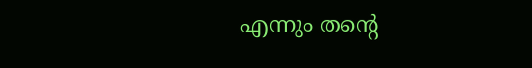എന്നും തന്റെ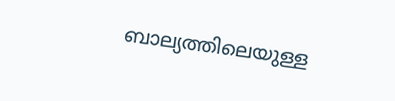ബാല്യത്തിലെയുള്ള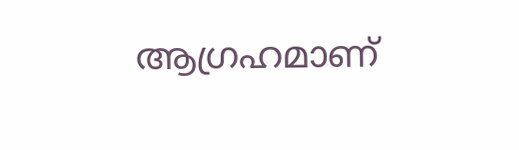ആഗ്രഹമാണ്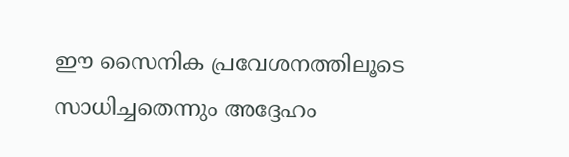ഈ സൈനിക പ്രവേശനത്തിലൂടെ സാധിച്ചതെന്നും അദ്ദേഹം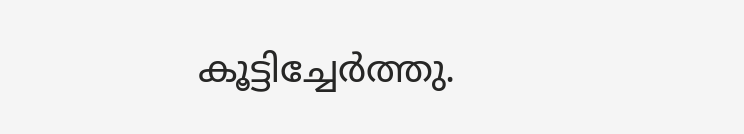കൂട്ടിച്ചേർത്തു.